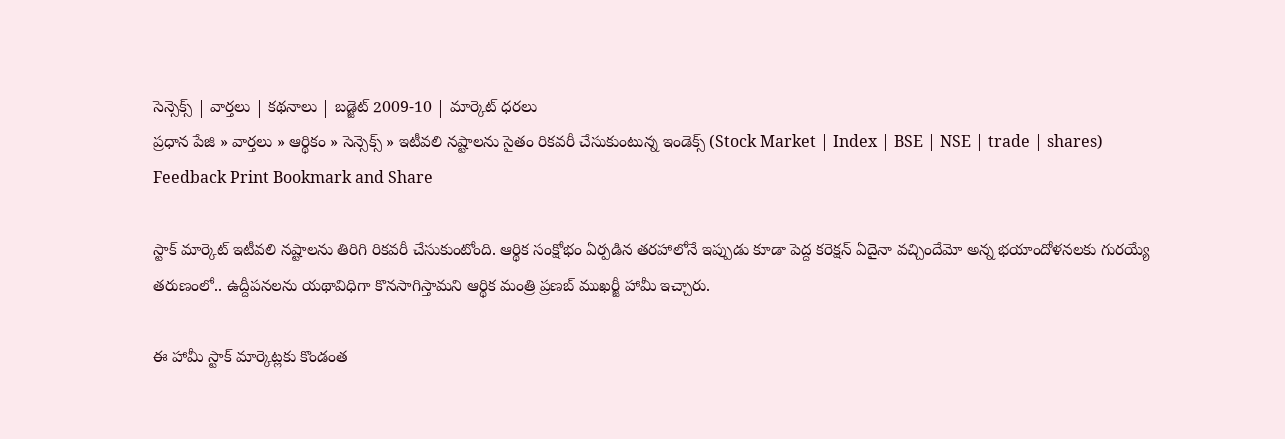సెన్సెక్స్ | వార్తలు | కథనాలు | బడ్జెట్ 2009-10 | మార్కెట్ ధరలు
ప్రధాన పేజి » వార్తలు » ఆర్థికం » సెన్సెక్స్ » ఇటీవలి నష్టాలను సైతం రికవరీ చేసుకుంటున్న ఇండెక్స్ (Stock Market | Index | BSE | NSE | trade | shares)
Feedback Print Bookmark and Share

స్టాక్ మార్కెట్ ఇటీవలి నష్టాలను తిరిగి రికవరీ చేసుకుంటోంది. ఆర్థిక సంక్షోభం ఏర్పడిన తరహాలోనే ఇప్పుడు కూడా పెద్ద కరెక్షన్ ఏదైనా వచ్చిందేమో అన్న భయాందోళనలకు గురయ్యే తరుణంలో.. ఉద్దీపనలను యథావిధిగా కొనసాగిస్తామని ఆర్థిక మంత్రి ప్రణబ్ ముఖర్జీ హామీ ఇచ్చారు.

ఈ హామీ స్టాక్ మార్కెట్లకు కొండంత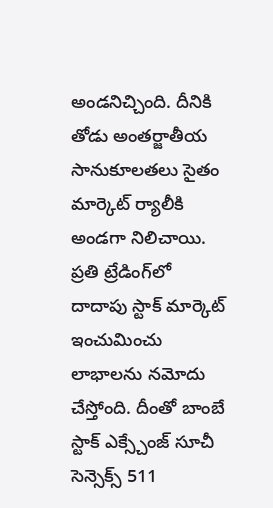అండనిచ్చింది. దీనికి తోడు అంతర్జాతీయ సానుకూలతలు సైతం మార్కెట్ ర్యాలీకి అండగా నిలిచాయి. ప్రతి ట్రేడింగ్‌లో దాదాపు స్టాక్ మార్కెట్ ఇంచుమించు లాభాలను నమోదు చేస్తోంది. దీంతో బాంబే స్టాక్ ఎక్స్చేంజ్ సూచీ సెన్సెక్స్ 511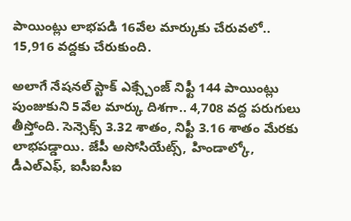పాయింట్లు లాభపడి 16వేల మార్కుకు చేరువలో.. 15,916 వద్దకు చేరుకుంది.

అలాగే నేషనల్ స్టాక్ ఎక్స్చేంజ్ నిఫ్టీ 144 పాయింట్లు పుంజుకుని 5వేల మార్కు దిశగా.. 4,708 వద్ద పరుగులు తీస్తోంది. సెన్సెక్స్ 3.32 శాతం, నిఫ్టీ 3.16 శాతం మేరకు లాభపడ్డాయి. జేపీ అసోసియేట్స్, హిండాల్కో, డీఎల్ఎఫ్, ఐసీఐసీఐ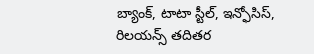బ్యాంక్, టాటా స్టీల్, ఇన్ఫోసిస్, రిలయన్స్ తదితర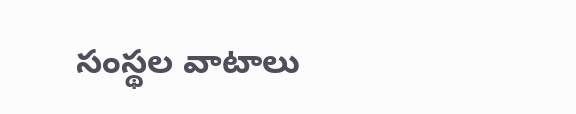సంస్థల వాటాలు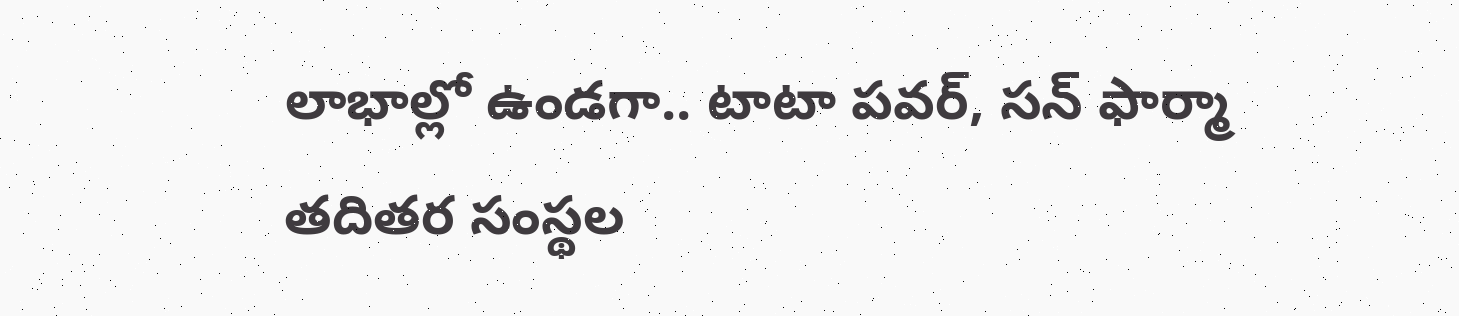లాభాల్లో ఉండగా.. టాటా పవర్, సన్ ఫార్మా తదితర సంస్థల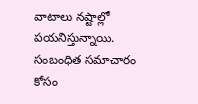వాటాలు నష్టాల్లో పయనిస్తున్నాయి.
సంబంధిత సమాచారం కోసం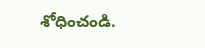శోధించండి.